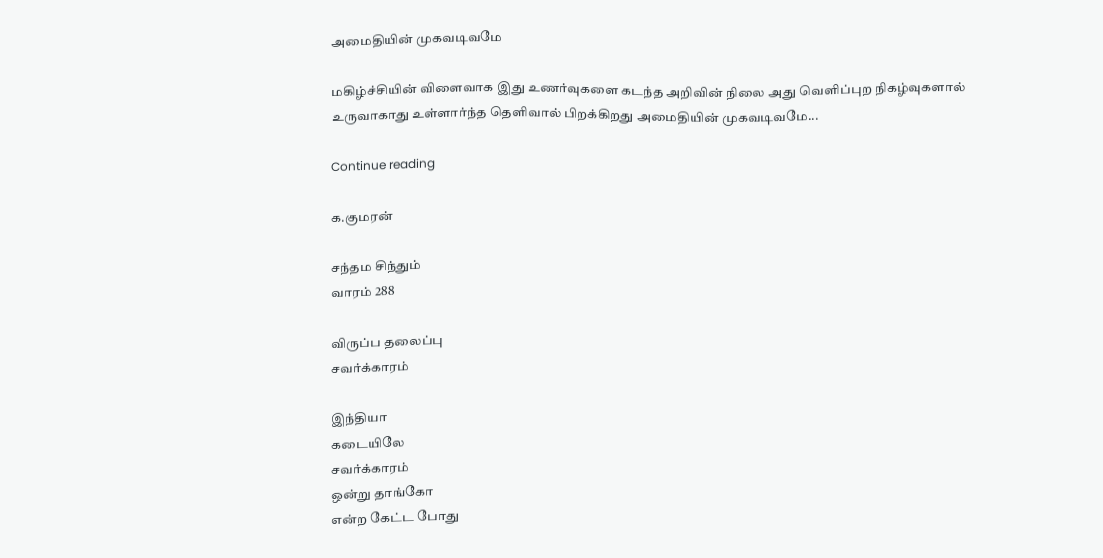அமைதியின் முகவடிவமே

மகிழ்ச்சியின் விளைவாக இது உணர்வுகளை கடந்த அறிவின் நிலை அது வெளிப்புற நிகழ்வுகளால் உருவாகாது உள்ளார்ந்த தெளிவால் பிறக்கிறது அமைதியின் முகவடிவமே...

Continue reading

க.குமரன்

சந்தம சிந்தும்
வாரம் 288

விருப்ப தலைப்பு
சவர்க்காரம்

இந்தியா
கடையிலே
சவர்க்காரம்
ஒன்று தாங்கோ
என்ற கேட்ட போது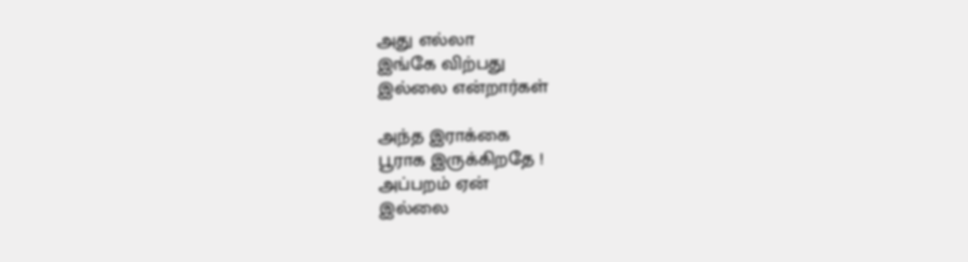அது எல்லா
இங்கே விற்பது
இல்லை என்றார்கள்

அந்த இராக்கை
பூராக இருக்கிறதே !
அப்பறம் ஏன்
இல்லை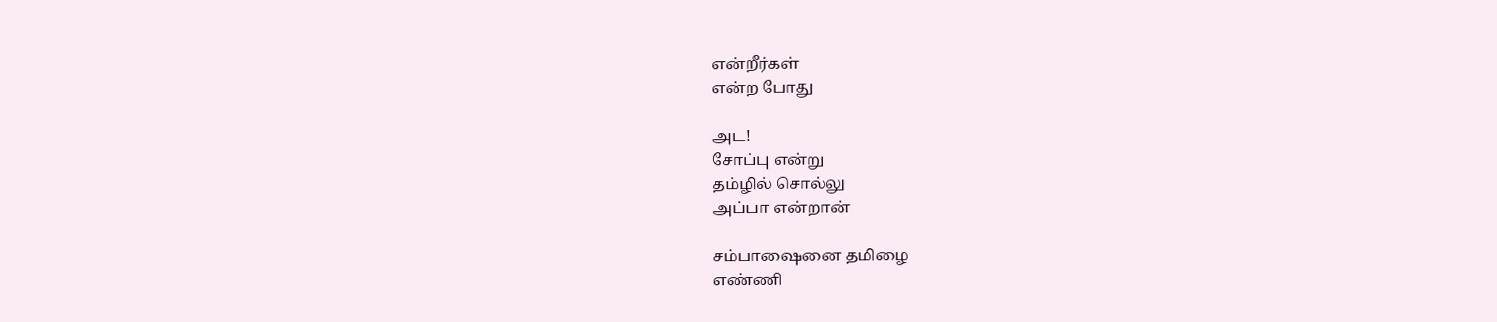என்றீர்கள்
என்ற போது

அட!
சோப்பு என்று
தம்ழில் சொல்லு
அப்பா என்றான்

சம்பாஷைனை தமிழை
எண்ணி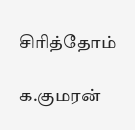சிரித்தோம்

க.குமரன்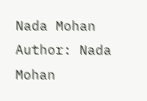Nada Mohan
Author: Nada Mohan